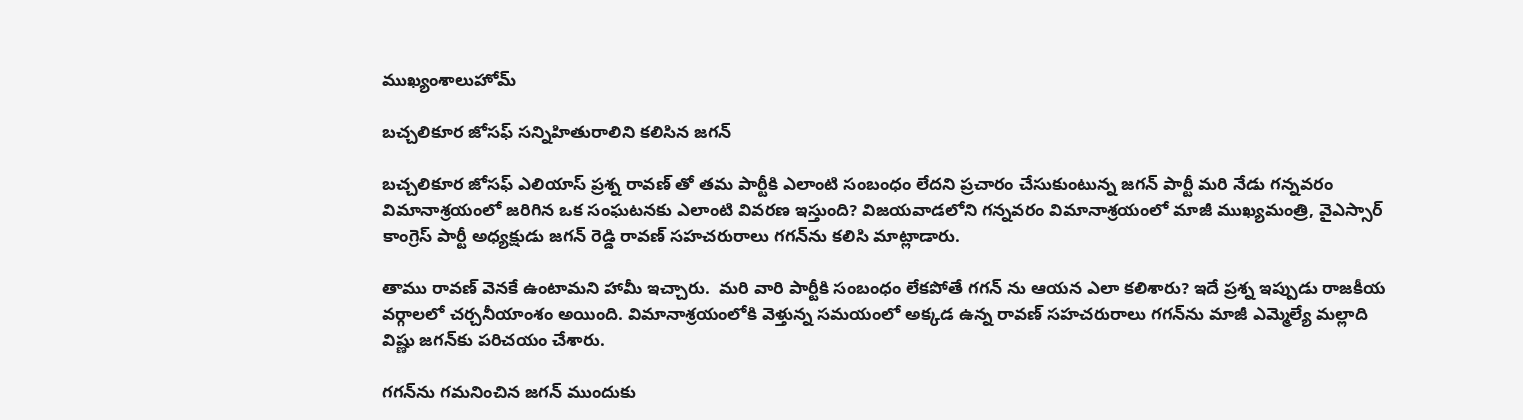ముఖ్యంశాలుహోమ్

బచ్చలికూర జోసఫ్ సన్నిహితురాలిని కలిసిన జగన్

బచ్చలికూర జోసఫ్ ఎలియాస్ ప్రశ్న రావణ్ తో తమ పార్టీకి ఎలాంటి సంబంధం లేదని ప్రచారం చేసుకుంటున్న జగన్ పార్టీ మరి నేడు గన్నవరం విమానాశ్రయంలో జరిగిన ఒక సంఘటనకు ఎలాంటి వివరణ ఇస్తుంది? విజయవాడలోని గన్నవరం విమానాశ్రయంలో మాజీ ముఖ్యమంత్రి, వైఎస్సార్ కాంగ్రెస్ పార్టీ అధ్యక్షుడు జగన్ రెడ్డి రావణ్ సహచరురాలు గగన్‌ను కలిసి మాట్లాడారు.

తాము రావణ్ వెనకే ఉంటామని హామీ ఇచ్చారు.  మరి వారి పార్టీకి సంబంధం లేకపోతే గగన్ ను ఆయన ఎలా కలిశారు? ఇదే ప్రశ్న ఇప్పుడు రాజకీయ వర్గాలలో చర్చనీయాంశం అయింది. విమానాశ్రయంలోకి వెళ్తున్న సమయంలో అక్కడ ఉన్న రావణ్ సహచరురాలు గగన్‌ను మాజీ ఎమ్మెల్యే మల్లాది విష్ణు జగన్‌కు పరిచయం చేశారు.

గగన్‌ను గమనించిన జగన్ ముందుకు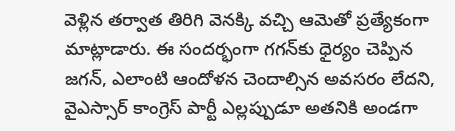వెళ్లిన తర్వాత తిరిగి వెనక్కి వచ్చి ఆమెతో ప్రత్యేకంగా మాట్లాడారు. ఈ సందర్భంగా గగన్‌కు ధైర్యం చెప్పిన జగన్, ఎలాంటి ఆందోళన చెందాల్సిన అవసరం లేదని, వైఎస్సార్ కాంగ్రెస్ పార్టీ ఎల్లప్పుడూ అతనికి అండగా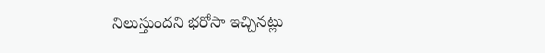నిలుస్తుందని భరోసా ఇచ్చినట్లు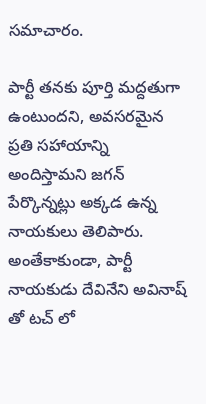సమాచారం.

పార్టీ తనకు పూర్తి మద్దతుగా ఉంటుందని, అవసరమైన ప్రతి సహాయాన్ని అందిస్తామని జగన్ పేర్కొన్నట్లు అక్కడ ఉన్న నాయకులు తెలిపారు. అంతేకాకుండా, పార్టీ నాయకుడు దేవినేని అవినాష్ తో టచ్ లో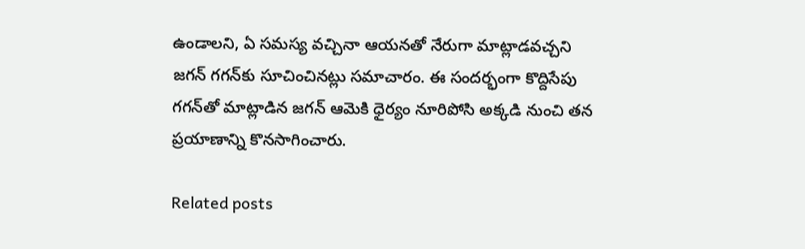ఉండాలని, ఏ సమస్య వచ్చినా ఆయనతో నేరుగా మాట్లాడవచ్చని జగన్ గగన్‌కు సూచించినట్లు సమాచారం. ఈ సందర్భంగా కొద్దిసేపు గగన్‌తో మాట్లాడిన జగన్ ఆమెకి ధైర్యం నూరిపోసి అక్కడి నుంచి తన ప్రయాణాన్ని కొనసాగించారు.

Related posts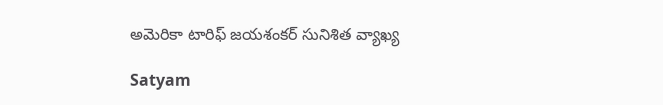అమెరికా టారిఫ్ జయశంకర్ సునిశిత వ్యాఖ్య

Satyam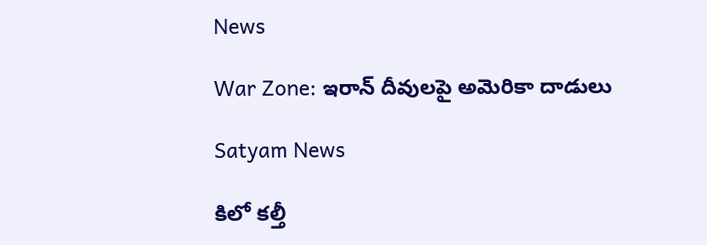News

War Zone: ఇరాన్ దీవులపై అమెరికా దాడులు

Satyam News

కిలో కల్తీ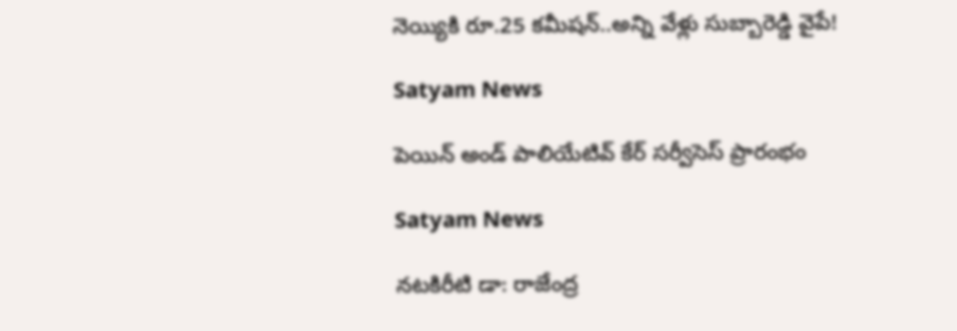నెయ్యికి రూ.25 కమీషన్..అన్ని వేళ్లు సుబ్బారెడ్డి వైపే!

Satyam News

పెయిన్ అండ్ పాలియేటివ్ కేర్ సర్వీసెస్ ప్రారంభం

Satyam News

నటకిరీటి డా: రాజేంద్ర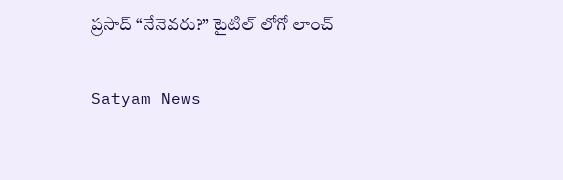ప్రసాద్ “నేనెవరు?” టైటిల్ లోగో లాంచ్

Satyam News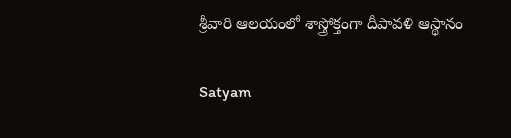శ్రీవారి ఆలయంలో శాస్త్రోక్తంగా దీపావళి ఆస్థానం

Satyam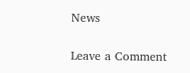News

Leave a Comment